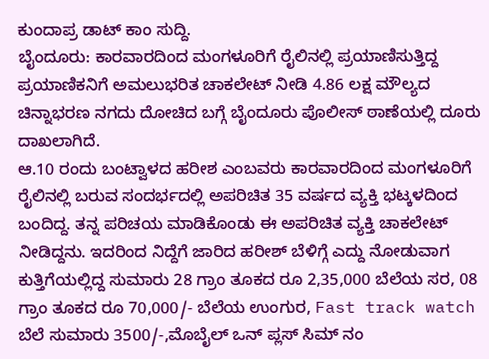ಕುಂದಾಪ್ರ ಡಾಟ್ ಕಾಂ ಸುದ್ದಿ.
ಬೈಂದೂರು: ಕಾರವಾರದಿಂದ ಮಂಗಳೂರಿಗೆ ರೈಲಿನಲ್ಲಿ ಪ್ರಯಾಣಿಸುತ್ತಿದ್ದ ಪ್ರಯಾಣಿಕನಿಗೆ ಅಮಲುಭರಿತ ಚಾಕಲೇಟ್ ನೀಡಿ 4.86 ಲಕ್ಷ ಮೌಲ್ಯದ ಚಿನ್ನಾಭರಣ ನಗದು ದೋಚಿದ ಬಗ್ಗೆ ಬೈಂದೂರು ಪೊಲೀಸ್ ಠಾಣೆಯಲ್ಲಿ ದೂರು ದಾಖಲಾಗಿದೆ.
ಆ.10 ರಂದು ಬಂಟ್ವಾಳದ ಹರೀಶ ಎಂಬವರು ಕಾರವಾರದಿಂದ ಮಂಗಳೂರಿಗೆ ರೈಲಿನಲ್ಲಿ ಬರುವ ಸಂದರ್ಭದಲ್ಲಿ ಅಪರಿಚಿತ 35 ವರ್ಷದ ವ್ಯಕ್ತಿ ಭಟ್ಕಳದಿಂದ ಬಂದಿದ್ದ. ತನ್ನ ಪರಿಚಯ ಮಾಡಿಕೊಂಡು ಈ ಅಪರಿಚಿತ ವ್ಯಕ್ತಿ ಚಾಕಲೇಟ್ ನೀಡಿದ್ದನು. ಇದರಿಂದ ನಿದ್ದೆಗೆ ಜಾರಿದ ಹರೀಶ್ ಬೆಳಿಗ್ಗೆ ಎದ್ದು ನೋಡುವಾಗ ಕುತ್ತಿಗೆಯಲ್ಲಿದ್ದ ಸುಮಾರು 28 ಗ್ರಾಂ ತೂಕದ ರೂ 2,35,000 ಬೆಲೆಯ ಸರ, 08 ಗ್ರಾಂ ತೂಕದ ರೂ 70,000/- ಬೆಲೆಯ ಉಂಗುರ, Fast track watch ಬೆಲೆ ಸುಮಾರು 3500/-,ಮೊಬೈಲ್ ಒನ್ ಪ್ಲಸ್ ಸಿಮ್ ನಂ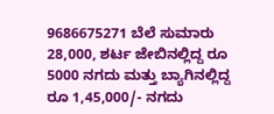9686675271 ಬೆಲೆ ಸುಮಾರು 28,000, ಶರ್ಟ ಜೇಬಿನಲ್ಲಿದ್ದ ರೂ 5000 ನಗದು ಮತ್ತು ಬ್ಯಾಗಿನಲ್ಲಿದ್ದ ರೂ 1,45,000/- ನಗದು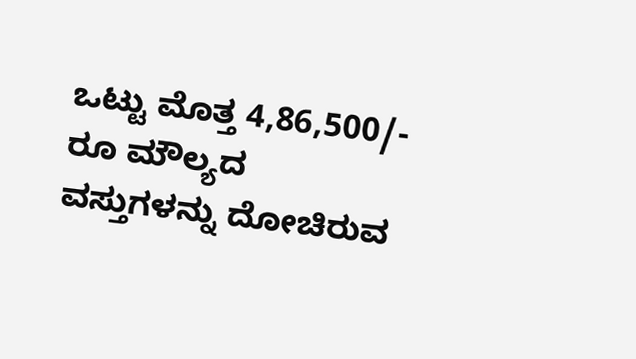ಒಟ್ಟು ಮೊತ್ತ 4,86,500/- ರೂ ಮೌಲ್ಯದ ವಸ್ತುಗಳನ್ನು ದೋಚಿರುವ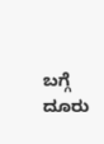ಬಗ್ಗೆ ದೂರು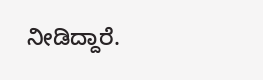ನೀಡಿದ್ದಾರೆ.